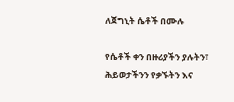ለጀግኒት ሴቶች በሙሉ

የሴቶች ቀን በዙሪያችን ያሉትን፣ ሕይወታችንን የቃኙትን እና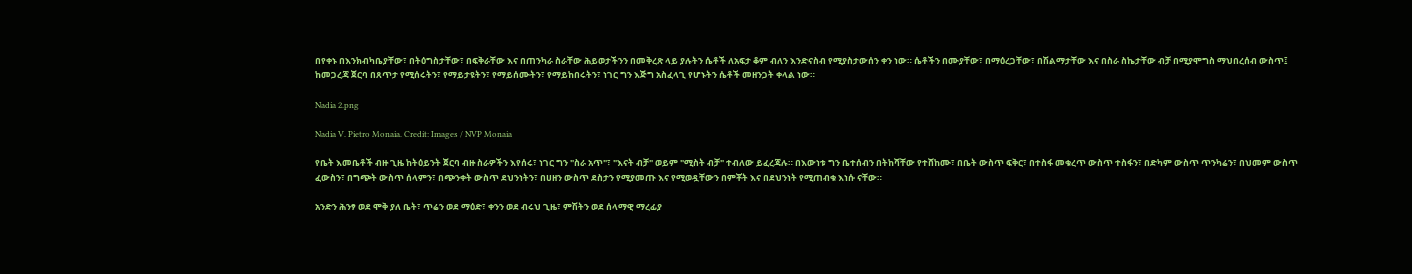በየቀኑ በእንክብካቤያቸው፣ በትዕግስታቸው፣ በፍቅራቸው እና በጠንካራ ስራቸው ሕይወታችንን በመቅረጽ ላይ ያሉትን ሴቶች ለአፍታ ቆም ብለን እንድናስብ የሚያስታውሰን ቀን ነው። ሴቶችን በሙያቸው፣ በማዕረጋቸው፣ በሽልማታቸው እና በስራ ስኬታቸው ብቻ በሚያሞግስ ማህበረሰብ ውስጥ፤ ከመጋረጃ ጀርባ በጸጥታ የሚሰሩትን፣ የማይታዩትን፣ የማይሰሙትን፣ የማይከበሩትን፣ ነገር ግን እጅግ አስፈላጊ የሆኑትን ሴቶች መዘንጋት ቀላል ነው።

Nadia 2.png

Nadia V. Pietro Monaia. Credit: Images / NVP Monaia

የቤት እመቤቶች ብዙ ጊዜ ከትዕይንት ጀርባ ብዙ ስራዎችን እየሰሩ፣ ነገር ግን "ስራ አጥ"፣ "እናት ብቻ" ወይም "ሚስት ብቻ" ተብለው ይፈረጃሉ። በእውነቱ ግን ቤተሰብን በትከሻቸው የተሸከሙ፣ በቤት ውስጥ ፍቅር፣ በተስፋ መቁረጥ ውስጥ ተስፋን፣ በድካም ውስጥ ጥንካሬን፣ በህመም ውስጥ ፈውስን፣ በግጭት ውስጥ ሰላምን፣ በጭንቀት ውስጥ ደህንነትን፣ በሀዘን ውስጥ ደስታን የሚያመጡ እና የሚወዷቸውን በምቾት እና በደህንነት የሚጠብቁ እነሱ ናቸው።

አንድን ሕንፃ ወደ ሞቅ ያለ ቤት፣ ጥሬን ወደ ማዕድ፣ ቀንን ወደ ብሩህ ጊዜ፣ ምሽትን ወደ ሰላማዊ ማረፊያ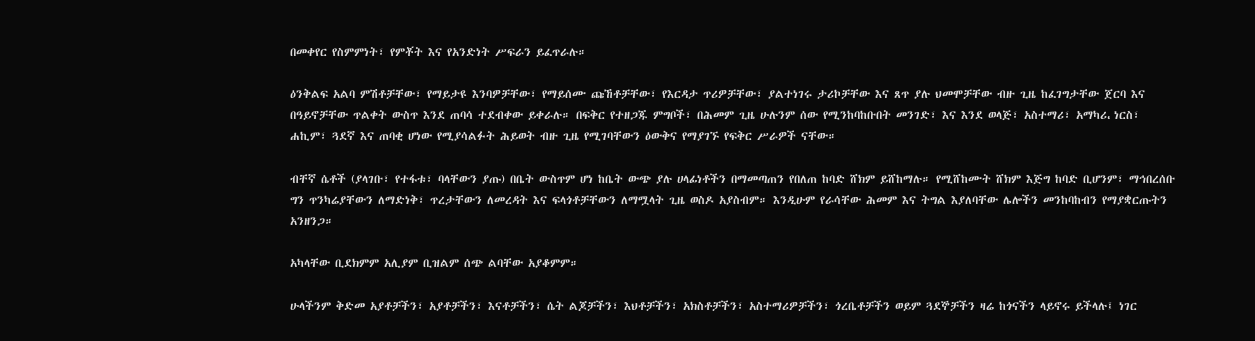በመቀየር የስምምነት፣ የምቾት እና የአንድነት ሥፍራን ይፈጥራሉ።

ዕንቅልፍ አልባ ምሽቶቻቸው፣ የማይታዩ እንባዎቻቸው፣ የማይሰሙ ጩኸቶቻቸው፣ የእርዳታ ጥሪዎቻቸው፣ ያልተነገሩ ታሪኮቻቸው እና ጸጥ ያሉ ህመሞቻቸው ብዙ ጊዜ ከፈገግታቸው ጀርባ እና በዓይኖቻቸው ጥልቀት ውስጥ እንደ ጠባሳ ተደብቀው ይቀራሉ። በፍቅር የተዘጋጁ ምግቦች፣ በሕመም ጊዜ ሁሉንም ሰው የሚንከባከቡበት መንገድ፣ እና እንደ ወላጅ፣ አስተማሪ፣ አማካሪ، ነርስ፣ ሐኪም፣ ጓደኛ እና ጠባቂ ሆነው የሚያሳልፉት ሕይወት ብዙ ጊዜ የሚገባቸውን ዕውቅና የማያገኙ የፍቅር ሥራዎች ናቸው።

ብቸኛ ሴቶች (ያላገቡ፣ የተፋቱ፣ ባላቸውን ያጡ) በቤት ውስጥም ሆነ ከቤት ውጭ ያሉ ሀላፊነቶችን በማመጣጠን የበለጠ ከባድ ሸክም ይሸከማሉ። የሚሸከሙት ሸክም እጅግ ከባድ ቢሆንም፣ ማኅበረሰቡ ግን ጥንካሬያቸውን ለማድነቅ፣ ጥረታቸውን ለመረዳት እና ፍላጎቶቻቸውን ለማሟላት ጊዜ ወስዶ አያስብም። እንዲሁም የራሳቸው ሕመም እና ትግል እያለባቸው ሌሎችን መንከባከብን የማያቋርጡትን አንዘንጋ።

አካላቸው ቢደክምም አሊያም ቢዝልም ሰጭ ልባቸው አያቆምም።

ሁላችንም ቅድመ አያቶቻችን፣ አያቶቻችን፣ እናቶቻችን፣ ሴት ልጆቻችን፣ እህቶቻችን፣ አክስቶቻችን፣ አስተማሪዎቻችን፣ ጎረቤቶቻችን ወይም ጓደኞቻችን ዛሬ ከጎናችን ላይኖሩ ይችላሉ፤ ነገር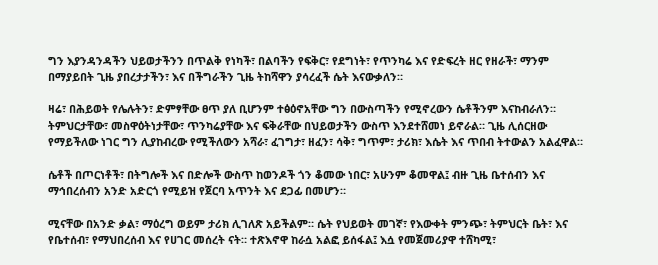ግን እያንዳንዳችን ህይወታችንን በጥልቅ የነካች፣ በልባችን የፍቅር፣ የደግነት፣ የጥንካሬ እና የድፍረት ዘር የዘራች፣ ማንም በማያይበት ጊዜ ያበረታታችን፣ እና በችግራችን ጊዜ ትከሻዋን ያሳረፈች ሴት እናውቃለን።

ዛሬ፣ በሕይወት የሌሉትን፣ ድምፃቸው ፀጥ ያለ ቢሆንም ተፅዕኖአቸው ግን በውስጣችን የሚኖረውን ሴቶችንም እናከብራለን። ትምህርታቸው፣ መስዋዕትነታቸው፣ ጥንካሬያቸው እና ፍቅራቸው በህይወታችን ውስጥ እንደተሸመነ ይኖራል። ጊዜ ሊሰርዘው የማይችለው ነገር ግን ሊያከብረው የሚችለውን አሻራ፣ ፈገግታ፣ ዘፈን፣ ሳቅ፣ ግጥም፣ ታሪክ፣ እሴት እና ጥበብ ትተውልን አልፈዋል።

ሴቶች በጦርነቶች፣ በትግሎች እና በድሎች ውስጥ ከወንዶች ጎን ቆመው ነበር፣ አሁንም ቆመዋል፤ ብዙ ጊዜ ቤተሰብን እና ማኅበረሰብን አንድ አድርጎ የሚይዝ የጀርባ አጥንት እና ደጋፊ በመሆን።

ሚናቸው በአንድ ቃል፣ ማዕረግ ወይም ታሪክ ሊገለጽ አይችልም። ሴት የህይወት መገኛ፣ የእውቀት ምንጭ፣ ትምህርት ቤት፣ እና የቤተሰብ፣ የማህበረሰብ እና የሀገር መሰረት ናት። ተጽእኖዋ ከራሷ አልፎ ይሰፋል፤ እሷ የመጀመሪያዋ ተሸካሚ፣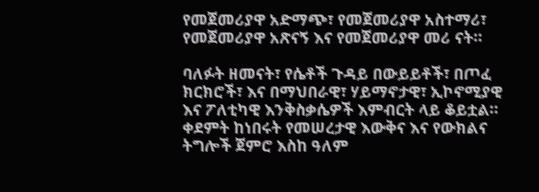የመጀመሪያዋ አድማጭ፣ የመጀመሪያዋ አስተማሪ፣ የመጀመሪያዋ አጽናኝ እና የመጀመሪያዋ መሪ ናት።

ባለፉት ዘመናት፣ የሴቶች ጉዳይ በውይይቶች፣ በጦፈ ክርክሮች፣ እና በማህበራዊ፣ ሃይማኖታዊ፣ ኢኮኖሚያዊ እና ፖለቲካዊ እንቅስቃሴዎች እምብርት ላይ ቆይቷል። ቀደምት ከነበሩት የመሠረታዊ እውቅና እና የውክልና ትግሎች ጀምሮ እስከ ዓለም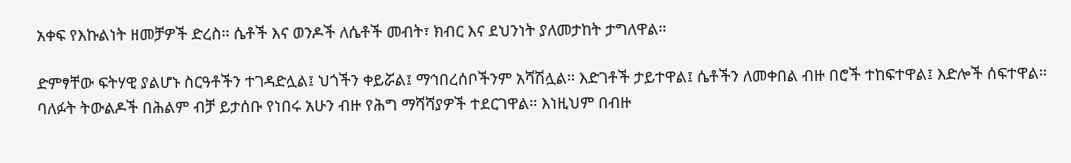አቀፍ የእኩልነት ዘመቻዎች ድረስ። ሴቶች እና ወንዶች ለሴቶች መብት፣ ክብር እና ደህንነት ያለመታከት ታግለዋል።

ድምፃቸው ፍትሃዊ ያልሆኑ ስርዓቶችን ተገዳድሏል፤ ህጎችን ቀይሯል፤ ማኅበረሰቦችንም አሻሽሏል። እድገቶች ታይተዋል፤ ሴቶችን ለመቀበል ብዙ በሮች ተከፍተዋል፤ እድሎች ሰፍተዋል። ባለፉት ትውልዶች በሕልም ብቻ ይታሰቡ የነበሩ አሁን ብዙ የሕግ ማሻሻያዎች ተደርገዋል። እነዚህም በብዙ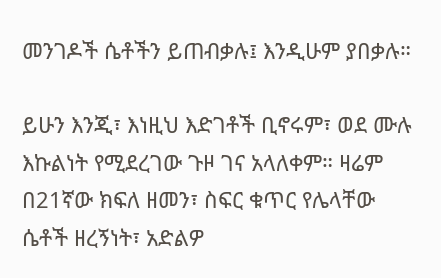መንገዶች ሴቶችን ይጠብቃሉ፤ እንዲሁም ያበቃሉ።

ይሁን እንጂ፣ እነዚህ እድገቶች ቢኖሩም፣ ወደ ሙሉ እኩልነት የሚደረገው ጉዞ ገና አላለቀም። ዛሬም በ21ኛው ክፍለ ዘመን፣ ስፍር ቁጥር የሌላቸው ሴቶች ዘረኝነት፣ አድልዎ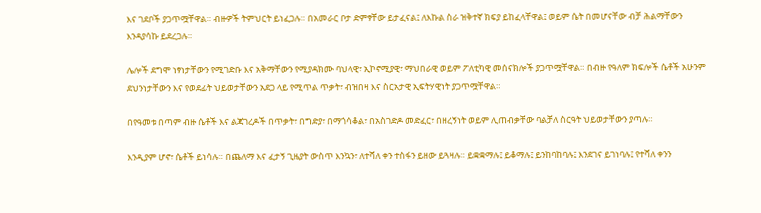እና ገደቦች ያጋጥሟቸዋል። ብዙዎች ትምህርት ይነፈጋሉ። በአመራር ቦታ ድምፃቸው ይታፈናል፤ ለእኩል ስራ ዝቅተኛ ክፍያ ይከፈላቸዋል፤ ወይም ሴት በመሆናቸው ብቻ ሕልማቸውን እንዳያሳኩ ይደረጋሉ።

ሌሎች ደግሞ ነፃነታቸውን የሚገድቡ እና አቅማቸውን የሚያዳክሙ ባህላዊ፣ ኢኮኖሚያዊ፣ ማህበራዊ ወይም ፖለቲካዊ መሰናክሎች ያጋጥሟቸዋል። በብዙ የዓለም ክፍሎች ሴቶች አሁንም ደህንነታቸውን እና የወደፊት ህይወታቸውን አደጋ ላይ የሚጥል ጥቃት፣ ብዝበዛ እና ስርአታዊ ኢፍትሃዊነት ያጋጥሟቸዋል።

በየዓመቱ በጣም ብዙ ሴቶች እና ልጃገረዶች በጥቃት፣ በግድያ፣ በማጎሳቆል፣ በአስገድዶ መድፈር፣ በዘረኝነት ወይም ሊጠብቃቸው ባልቻለ ስርዓት ህይወታቸውን ያጣሉ።

እንዲያም ሆኖ፣ ሴቶች ይነሳሉ። በጨለማ እና ፈታኝ ጊዜያት ውስጥ እንኳን፣ ለተሻለ ቀን ተስፋን ይዘው ይጓዛሉ። ይቋቋማሉ፤ ይቆማሉ፤ ይንከባከባሉ፤ እንደገና ይገነባሉ፤ የተሻለ ቀንን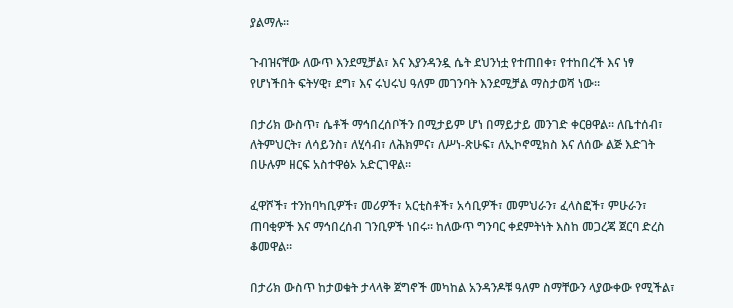ያልማሉ።

ጉብዝናቸው ለውጥ እንደሚቻል፣ እና እያንዳንዷ ሴት ደህንነቷ የተጠበቀ፣ የተከበረች እና ነፃ የሆነችበት ፍትሃዊ፣ ደግ፣ እና ሩህሩህ ዓለም መገንባት እንደሚቻል ማስታወሻ ነው።

በታሪክ ውስጥ፣ ሴቶች ማኅበረሰቦችን በሚታይም ሆነ በማይታይ መንገድ ቀርፀዋል። ለቤተሰብ፣ ለትምህርት፣ ለሳይንስ፣ ለሂሳብ፣ ለሕክምና፣ ለሥነ-ጽሁፍ፣ ለኢኮኖሚክስ እና ለሰው ልጅ እድገት በሁሉም ዘርፍ አስተዋፅኦ አድርገዋል።

ፈዋሾች፣ ተንከባካቢዎች፣ መሪዎች፣ አርቲስቶች፣ አሳቢዎች፣ መምህራን፣ ፈላስፎች፣ ምሁራን፣ ጠባቂዎች እና ማኅበረሰብ ገንቢዎች ነበሩ። ከለውጥ ግንባር ቀደምትነት እስከ መጋረጃ ጀርባ ድረስ ቆመዋል።

በታሪክ ውስጥ ከታወቁት ታላላቅ ጀግኖች መካከል አንዳንዶቹ ዓለም ስማቸውን ላያውቀው የሚችል፣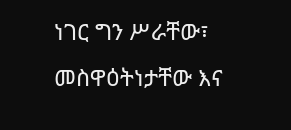ነገር ግን ሥራቸው፣ መስዋዕትነታቸው እና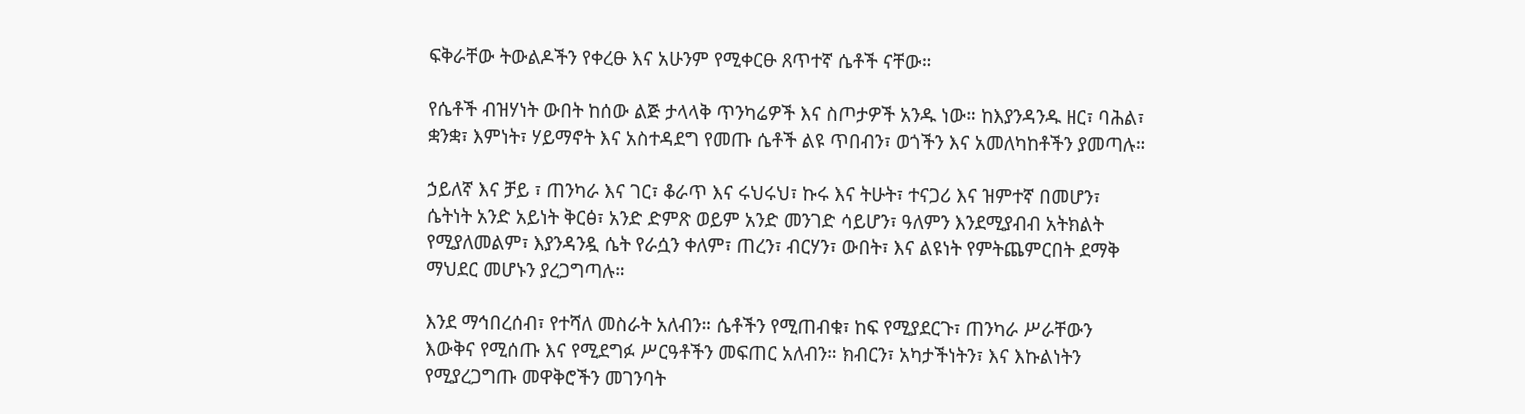ፍቅራቸው ትውልዶችን የቀረፁ እና አሁንም የሚቀርፁ ጸጥተኛ ሴቶች ናቸው።

የሴቶች ብዝሃነት ውበት ከሰው ልጅ ታላላቅ ጥንካሬዎች እና ስጦታዎች አንዱ ነው። ከእያንዳንዱ ዘር፣ ባሕል፣ ቋንቋ፣ እምነት፣ ሃይማኖት እና አስተዳደግ የመጡ ሴቶች ልዩ ጥበብን፣ ወጎችን እና አመለካከቶችን ያመጣሉ።

ኃይለኛ እና ቻይ ፣ ጠንካራ እና ገር፣ ቆራጥ እና ሩህሩህ፣ ኩሩ እና ትሁት፣ ተናጋሪ እና ዝምተኛ በመሆን፣ ሴትነት አንድ አይነት ቅርፅ፣ አንድ ድምጽ ወይም አንድ መንገድ ሳይሆን፣ ዓለምን እንደሚያብብ አትክልት የሚያለመልም፣ እያንዳንዷ ሴት የራሷን ቀለም፣ ጠረን፣ ብርሃን፣ ውበት፣ እና ልዩነት የምትጨምርበት ደማቅ ማህደር መሆኑን ያረጋግጣሉ።

እንደ ማኅበረሰብ፣ የተሻለ መስራት አለብን። ሴቶችን የሚጠብቁ፣ ከፍ የሚያደርጉ፣ ጠንካራ ሥራቸውን እውቅና የሚሰጡ እና የሚደግፉ ሥርዓቶችን መፍጠር አለብን። ክብርን፣ አካታችነትን፣ እና እኩልነትን የሚያረጋግጡ መዋቅሮችን መገንባት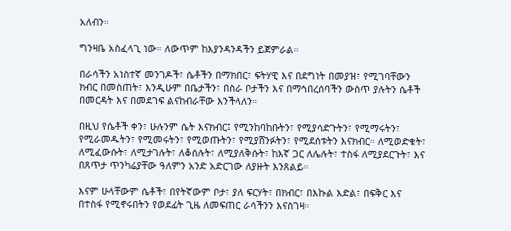አለብን።

ግንዛቤ አስፈላጊ ነው። ለውጥም ከእያንዳንዳችን ይጀምራል።

በራሳችን አነስተኛ መንገዶች፣ ሴቶችን በማክበር፣ ፍትሃዊ እና በደግነት በመያዝ፣ የሚገባቸውን ክብር በመስጠት፣ እንዲሁም በቤታችን፣ በስራ ቦታችን እና በማኅበረሰባችን ውስጥ ያሉትን ሴቶች በመርዳት እና በመደገፍ ልናከብራቸው እንችላለን።

በዚህ የሴቶች ቀን፣ ሁሉንም ሴት እናክብር፤ የሚንከባከቡትን፣ የሚያሳድጉትን፣ የሚማሩትን፣ የሚራመዱትን፣ የሚመሩትን፣ የሚወጡትን፣ የሚያሸንፉትን፣ የሚደሰቱትን እናክብር። ለሚወድቁት፣ ለሚፈውሱት፣ ለሚታገሉት፣ ለቆሰሉት፣ ለሚያለቅሱት፣ ከእኛ ጋር ለሌሉት፣ ተስፋ ለሚያደርጉት፣ እና በጸጥታ ጥንካሬያቸው ዓለምን አንድ አድርገው ለያዙት እንጸልይ።

እናም ሁላቸውም ሴቶች፣ በየትኛውም ቦታ፣ ያለ ፍርሃት፣ በክብር፣ በእኩል እድል፣ በፍቅር እና በተስፋ የሚኖሩበትን የወደፊት ጊዜ ለመፍጠር ራሳችንን እናስገዛ።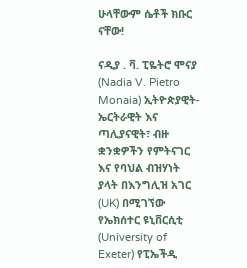ሁላቸውም ሴቶች ክቡር ናቸው!

ናዲያ . ቫ. ፒዬትሮ ሞናያ (Nadia V. Pietro Monaia) ኢትዮጵያዊት-ኤርትራዊት እና ጣሊያናዊት፣ ብዙ ቋንቋዎችን የምትናገር እና የባህል ብዝሃነት ያላት በእንግሊዝ አገር (UK) በሚገኘው የኤክሰተር ዩኒቨርሲቲ (University of Exeter) የፒኤችዲ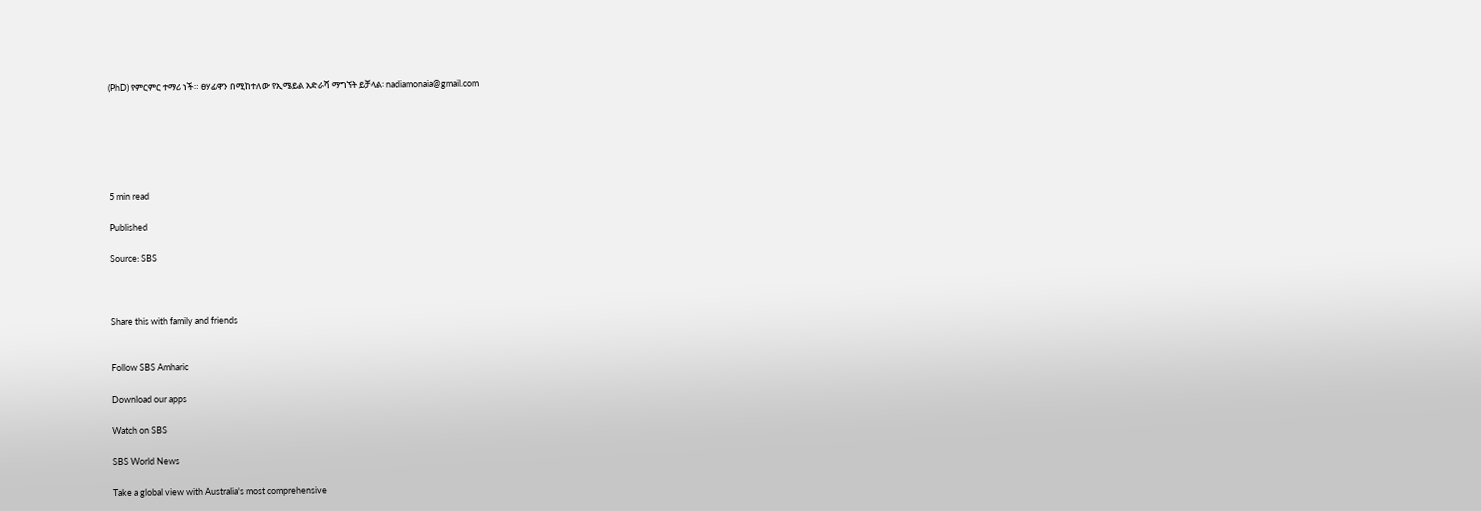(PhD) የምርምር ተማሪ ነች። ፀሃፊዋን በሚከተለው የኢሜይል አድራሻ ማግኘት ይቻላል፡ nadiamonaia@gmail.com






5 min read

Published

Source: SBS



Share this with family and friends


Follow SBS Amharic

Download our apps

Watch on SBS

SBS World News

Take a global view with Australia's most comprehensive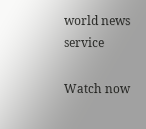world news service

Watch now